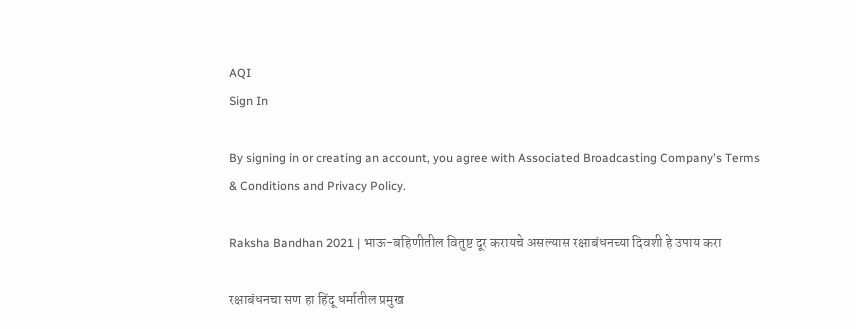AQI
Sign In

By signing in or creating an account, you agree with Associated Broadcasting Company's Terms & Conditions and Privacy Policy.

Raksha Bandhan 2021 | भाऊ-बहिणीतील वितुष्ट दूर करायचे असल्यास रक्षाबंधनच्या दिवशी हे उपाय करा

रक्षाबंधनचा सण हा हिंदू धर्मातील प्रमुख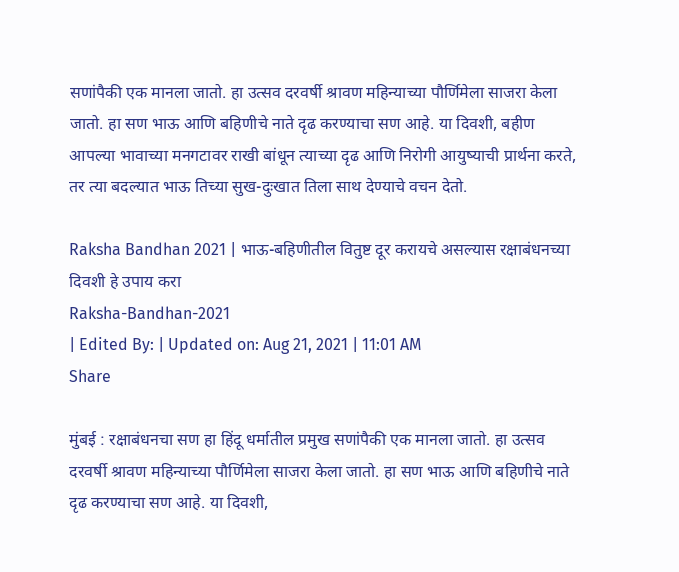सणांपैकी एक मानला जातो. हा उत्सव दरवर्षी श्रावण महिन्याच्या पौर्णिमेला साजरा केला जातो. हा सण भाऊ आणि बहिणीचे नाते दृढ करण्याचा सण आहे. या दिवशी, बहीण आपल्या भावाच्या मनगटावर राखी बांधून त्याच्या दृढ आणि निरोगी आयुष्याची प्रार्थना करते, तर त्या बदल्यात भाऊ तिच्या सुख-दुःखात तिला साथ देण्याचे वचन देतो.

Raksha Bandhan 2021 | भाऊ-बहिणीतील वितुष्ट दूर करायचे असल्यास रक्षाबंधनच्या दिवशी हे उपाय करा
Raksha-Bandhan-2021
| Edited By: | Updated on: Aug 21, 2021 | 11:01 AM
Share

मुंबई : रक्षाबंधनचा सण हा हिंदू धर्मातील प्रमुख सणांपैकी एक मानला जातो. हा उत्सव दरवर्षी श्रावण महिन्याच्या पौर्णिमेला साजरा केला जातो. हा सण भाऊ आणि बहिणीचे नाते दृढ करण्याचा सण आहे. या दिवशी,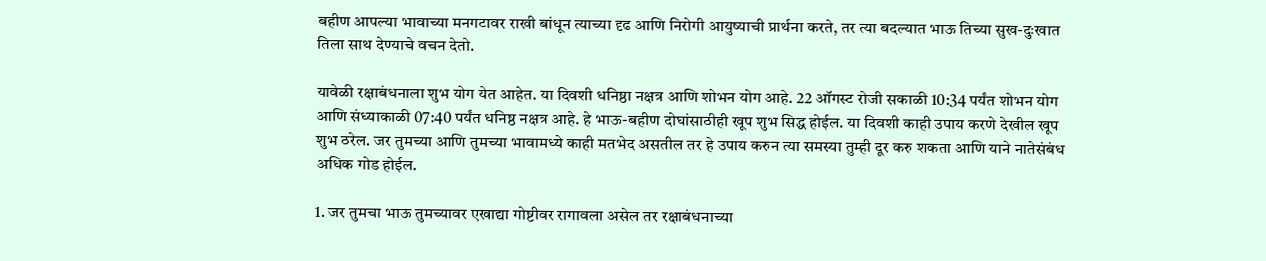बहीण आपल्या भावाच्या मनगटावर राखी बांधून त्याच्या दृढ आणि निरोगी आयुष्याची प्रार्थना करते, तर त्या बदल्यात भाऊ तिच्या सुख-दुःखात तिला साथ देण्याचे वचन देतो.

यावेळी रक्षाबंधनाला शुभ योग येत आहेत. या दिवशी धनिष्ठा नक्षत्र आणि शोभन योग आहे. 22 ऑगस्ट रोजी सकाळी 10:34 पर्यंत शोभन योग आणि संध्याकाळी 07:40 पर्यंत धनिष्ठ नक्षत्र आहे. हे भाऊ-बहीण दोघांसाठीही खूप शुभ सिद्ध होईल. या दिवशी काही उपाय करणे देखील खूप शुभ ठरेल. जर तुमच्या आणि तुमच्या भावामध्ये काही मतभेद असतील तर हे उपाय करुन त्या समस्या तुम्ही दूर करु शकता आणि याने नातेसंबंध अधिक गोड होईल.

1. जर तुमचा भाऊ तुमच्यावर एखाद्या गोष्टीवर रागावला असेल तर रक्षाबंधनाच्या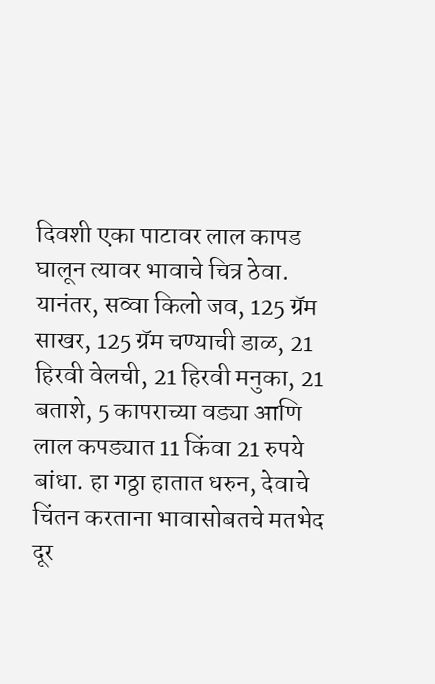दिवशी एका पाटावर लाल कापड घालून त्यावर भावाचे चित्र ठेवा. यानंतर, सव्वा किलो जव, 125 ग्रॅम साखर, 125 ग्रॅम चण्याची डाळ, 21 हिरवी वेलची, 21 हिरवी मनुका, 21 बताशे, 5 कापराच्या वड्या आणि लाल कपड्यात 11 किंवा 21 रुपये बांधा. हा गठ्ठा हातात धरुन, देवाचे चिंतन करताना भावासोबतचे मतभेद दूर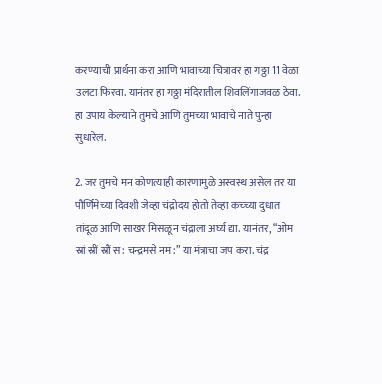करण्याची प्रार्थना करा आणि भावाच्या चित्रावर हा गठ्ठा 11 वेळा उलटा फिरवा. यानंतर हा गठ्ठा मंदिरातील शिवलिंगाजवळ ठेवा. हा उपाय केल्याने तुमचे आणि तुमच्या भावाचे नाते पुन्हा सुधारेल.

2. जर तुमचे मन कोणत्याही कारणामुळे अस्वस्थ असेल तर या पौर्णिमेच्या दिवशी जेव्हा चंद्रोदय होतो तेव्हा कच्च्या दुधात तांदूळ आणि साखर मिसळून चंद्राला अर्घ्य द्या. यानंतर, “ओम स्रां स्रीं स्रौं स: चन्द्रमसे नम:” या मंत्राचा जप करा. चंद्र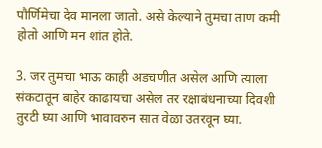पौर्णिमेचा देव मानला जातो. असे केल्याने तुमचा ताण कमी होतो आणि मन शांत होते.

3. जर तुमचा भाऊ काही अडचणीत असेल आणि त्याला संकटातून बाहेर काढायचा असेल तर रक्षाबंधनाच्या दिवशी तुरटी घ्या आणि भावावरुन सात वेळा उतरवून घ्या.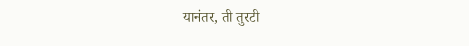यानंतर, ती तुरटी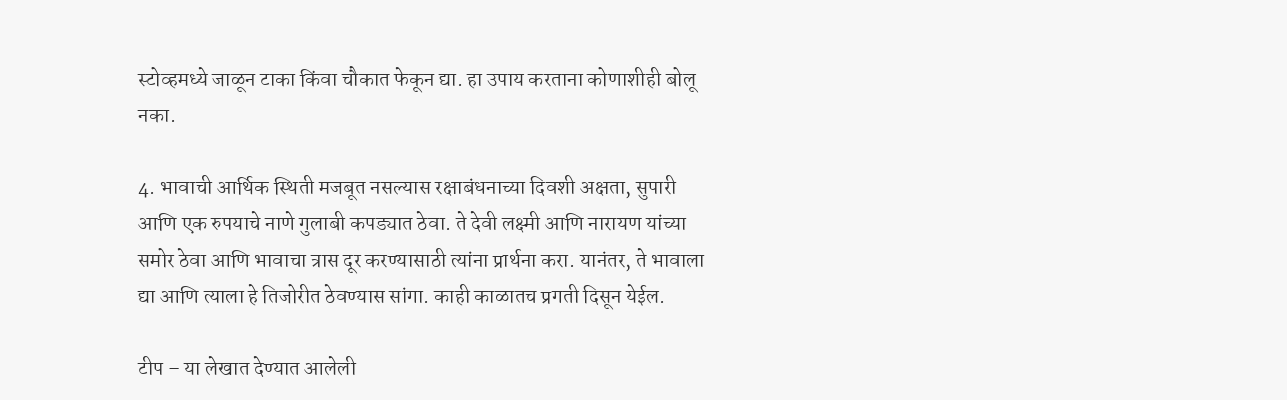स्टोव्हमध्ये जाळून टाका किंवा चौकात फेकून द्या. हा उपाय करताना कोणाशीही बोलू नका.

4. भावाची आर्थिक स्थिती मजबूत नसल्यास रक्षाबंधनाच्या दिवशी अक्षता, सुपारी आणि एक रुपयाचे नाणे गुलाबी कपड्यात ठेवा. ते देवी लक्ष्मी आणि नारायण यांच्या समोर ठेवा आणि भावाचा त्रास दूर करण्यासाठी त्यांना प्रार्थना करा. यानंतर, ते भावाला द्या आणि त्याला हे तिजोरीत ठेवण्यास सांगा. काही काळातच प्रगती दिसून येईल.

टीप – या लेखात देण्यात आलेली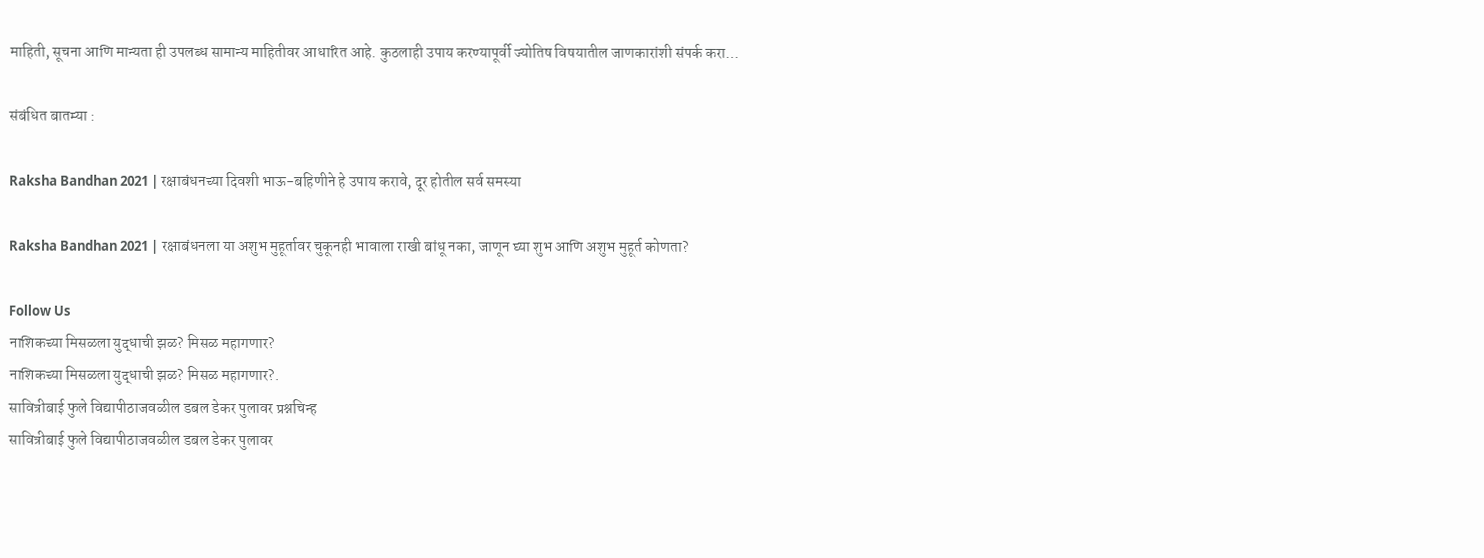माहिती, सूचना आणि मान्यता ही उपलब्ध सामान्य माहितीवर आधारित आहे. कुठलाही उपाय करण्यापूर्वी ज्योतिष विषयातील जाणकारांशी संपर्क करा…

संबंधित बातम्या :

Raksha Bandhan 2021 | रक्षाबंधनच्या दिवशी भाऊ-बहिणीने हे उपाय करावे, दूर होतील सर्व समस्या

Raksha Bandhan 2021 | रक्षाबंधनला या अशुभ मुहूर्तावर चुकूनही भावाला राखी बांधू नका, जाणून घ्या शुभ आणि अशुभ मुहूर्त कोणता?

Follow Us
नाशिकच्या मिसळला युद्धाची झळ? मिसळ महागणार?
नाशिकच्या मिसळला युद्धाची झळ? मिसळ महागणार?.
सावित्रीबाई फुले विद्यापीठाजवळील डबल डेकर पुलावर प्रश्नचिन्ह
सावित्रीबाई फुले विद्यापीठाजवळील डबल डेकर पुलावर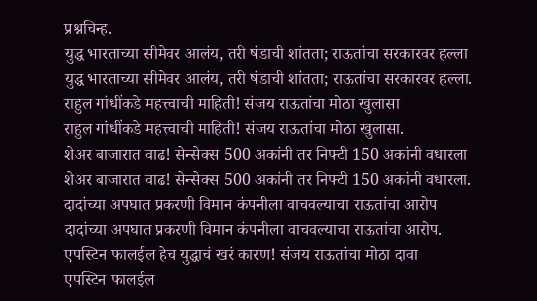प्रश्नचिन्ह.
युद्ध भारताच्या सीमेवर आलंय, तरी षंडाची शांतता; राऊतांचा सरकारवर हल्ला
युद्ध भारताच्या सीमेवर आलंय, तरी षंडाची शांतता; राऊतांचा सरकारवर हल्ला.
राहुल गांधींकडे महत्त्वाची माहिती! संजय राऊतांचा मोठा खुलासा
राहुल गांधींकडे महत्त्वाची माहिती! संजय राऊतांचा मोठा खुलासा.
शेअर बाजारात वाढ! सेन्सेक्स 500 अकांनी तर निफ्टी 150 अकांनी वधारला
शेअर बाजारात वाढ! सेन्सेक्स 500 अकांनी तर निफ्टी 150 अकांनी वधारला.
दादांच्या अपघात प्रकरणी विमान कंपनीला वाचवल्याचा राऊतांचा आरोप
दादांच्या अपघात प्रकरणी विमान कंपनीला वाचवल्याचा राऊतांचा आरोप.
एपस्टिन फालईल हेच युद्धाचं खरं कारण! संजय राऊतांचा मोठा दावा
एपस्टिन फालईल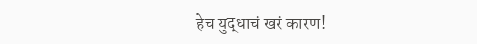हेच युद्धाचं खरं कारण!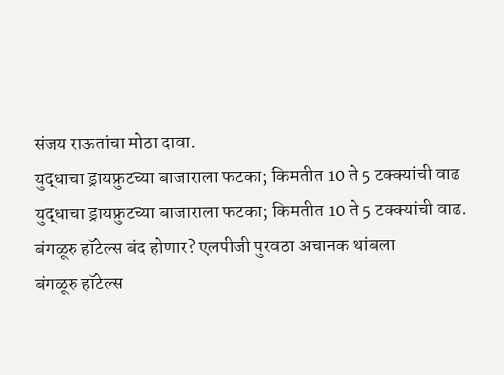संजय राऊतांचा मोठा दावा.
युद्धाचा ड्रायफ्रुटच्या बाजाराला फटका; किमतीत 10 ते 5 टक्क्यांची वाढ
युद्धाचा ड्रायफ्रुटच्या बाजाराला फटका; किमतीत 10 ते 5 टक्क्यांची वाढ.
बंगळूरु हॉटेल्स बंद होणार? एलपीजी पुरवठा अचानक थांबला
बंगळूरु हॉटेल्स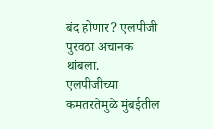बंद होणार? एलपीजी पुरवठा अचानक थांबला.
एलपीजीच्या कमतरतेमुळे मुंबईतील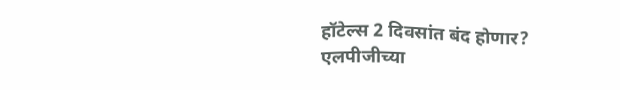हॉटेल्स 2 दिवसांत बंद होणार?
एलपीजीच्या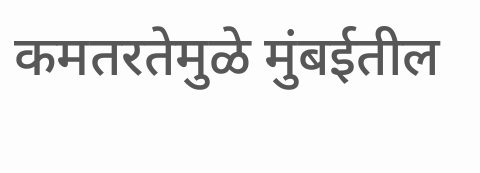कमतरतेमुळे मुंबईतील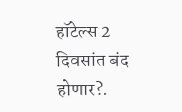हॉटेल्स 2 दिवसांत बंद होणार?.